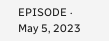EPISODE · May 5, 2023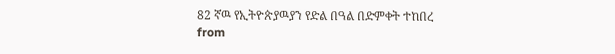82 ኛዉ የኢትዮጵያዉያን የድል በዓል በድምቀት ተከበረ
from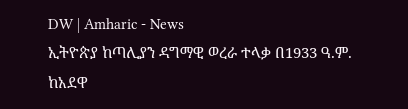DW | Amharic - News
ኢትዮጵያ ከጣሊያን ዳግማዊ ወረራ ተላቃ በ1933 ዓ.ም. ከአደዋ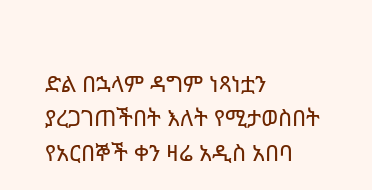ድል በኋላም ዳግም ነጻነቷን ያረጋገጠችበት እለት የሚታወስበት የአርበኞች ቀን ዛሬ አዲስ አበባ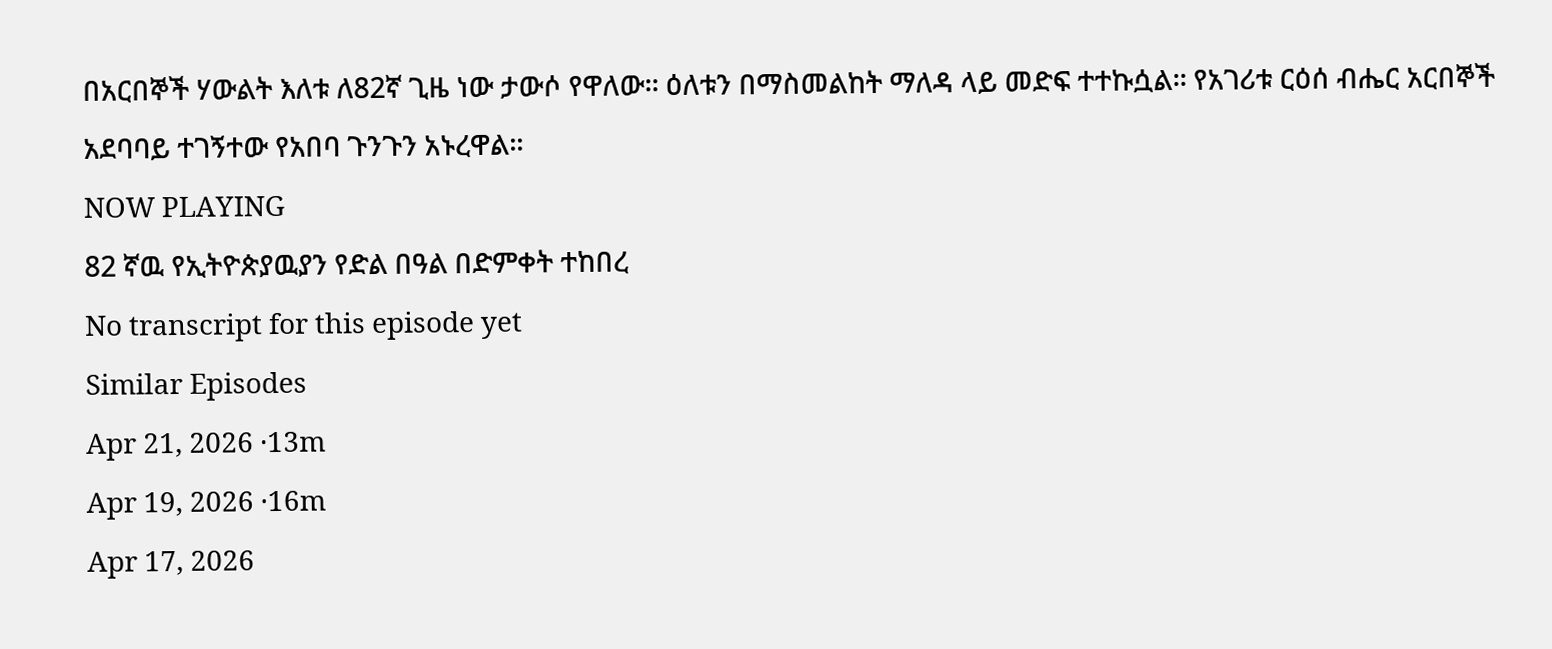በአርበኞች ሃውልት እለቱ ለ82ኛ ጊዜ ነው ታውሶ የዋለው፡፡ ዕለቱን በማስመልከት ማለዳ ላይ መድፍ ተተኩሷል፡፡ የአገሪቱ ርዕሰ ብሔር አርበኞች አደባባይ ተገኝተው የአበባ ጉንጉን አኑረዋል፡፡
NOW PLAYING
82 ኛዉ የኢትዮጵያዉያን የድል በዓል በድምቀት ተከበረ
No transcript for this episode yet
Similar Episodes
Apr 21, 2026 ·13m
Apr 19, 2026 ·16m
Apr 17, 2026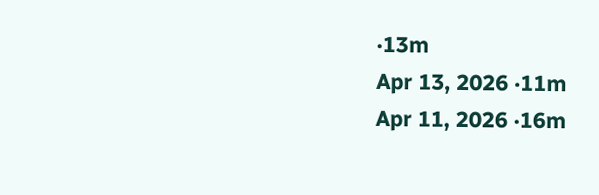·13m
Apr 13, 2026 ·11m
Apr 11, 2026 ·16m